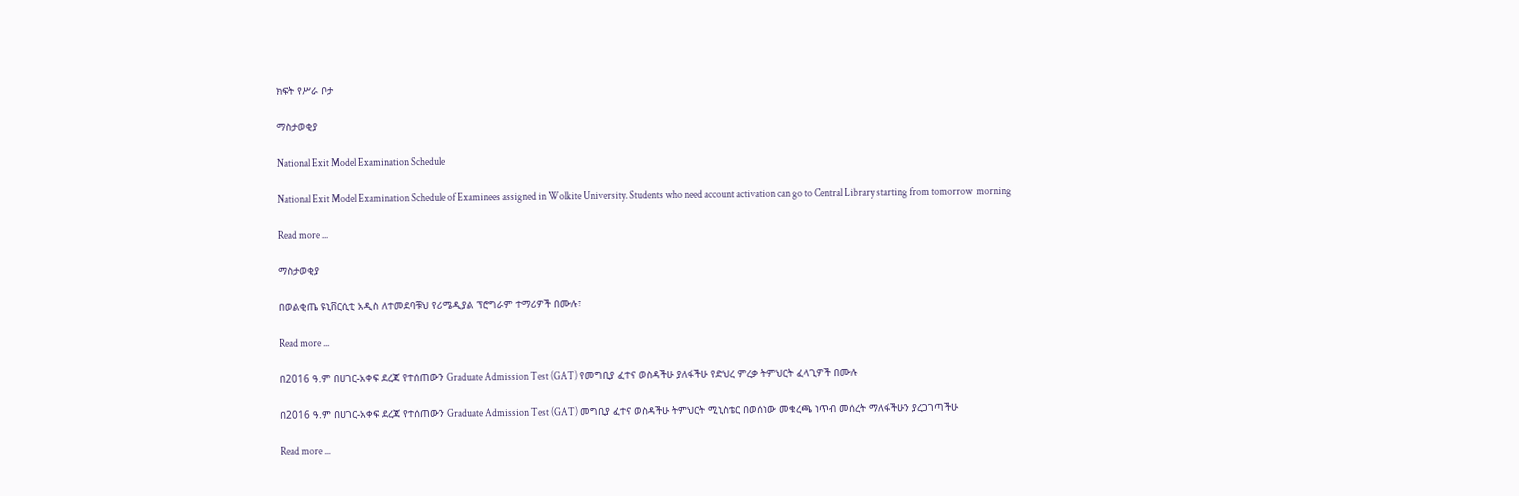ክፍት የሥራ ቦታ

ማስታወቂያ

National Exit Model Examination Schedule

National Exit Model Examination Schedule of Examinees assigned in Wolkite University. Students who need account activation can go to Central Library starting from tomorrow  morning

Read more ...

ማስታወቂያ

በወልቂጤ ዩኒቨርሲቲ አዲስ ለተመደባቹህ የሪሜዲያል ፕሮግራም ተማሪዎች በሙሉ፣

Read more ...

በ2016 ዓ.ም በሀገር-አቀፍ ደረጃ የተሰጠውን Graduate Admission Test (GAT) የመግቢያ ፈተና ወስዳችሁ ያለፋችሁ የድህረ ምረቃ ትምህርት ፈላጊዎች በሙሉ

በ2016 ዓ.ም በሀገር-አቀፍ ደረጃ የተሰጠውን Graduate Admission Test (GAT) መግቢያ ፈተና ወስዳችሁ ትምህርት ሚኒስቴር በወሰነው መቁረጫ ነጥብ መሰረት ማለፋችሁን ያረጋገጣችሁ

Read more ...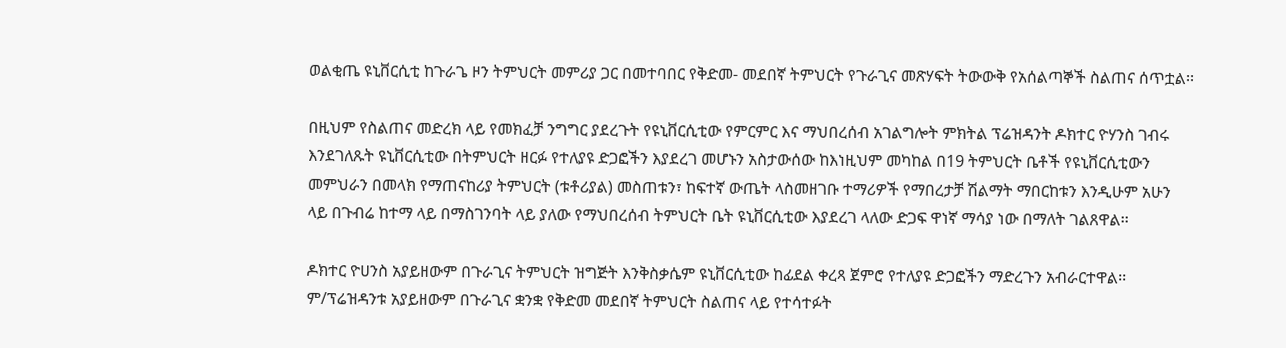ወልቂጤ ዩኒቨርሲቲ ከጉራጌ ዞን ትምህርት መምሪያ ጋር በመተባበር የቅድመ- መደበኛ ትምህርት የጉራጊና መጽሃፍት ትውውቅ የአሰልጣኞች ስልጠና ሰጥቷል፡፡

በዚህም የስልጠና መድረክ ላይ የመክፈቻ ንግግር ያደረጉት የዩኒቨርሲቲው የምርምር እና ማህበረሰብ አገልግሎት ምክትል ፕሬዝዳንት ዶክተር ዮሃንስ ገብሩ እንደገለጹት ዩኒቨርሲቲው በትምህርት ዘርፉ የተለያዩ ድጋፎችን እያደረገ መሆኑን አስታውሰው ከእነዚህም መካከል በ19 ትምህርት ቤቶች የዩኒቨርሲቲውን መምህራን በመላክ የማጠናከሪያ ትምህርት (ቱቶሪያል) መስጠቱን፣ ከፍተኛ ውጤት ላስመዘገቡ ተማሪዎች የማበረታቻ ሽልማት ማበርከቱን እንዲሁም አሁን ላይ በጉብሬ ከተማ ላይ በማስገንባት ላይ ያለው የማህበረሰብ ትምህርት ቤት ዩኒቨርሲቲው እያደረገ ላለው ድጋፍ ዋነኛ ማሳያ ነው በማለት ገልጸዋል፡፡

ዶክተር ዮሀንስ አያይዘውም በጉራጊና ትምህርት ዝግጅት እንቅስቃሴም ዩኒቨርሲቲው ከፊደል ቀረጻ ጀምሮ የተለያዩ ድጋፎችን ማድረጉን አብራርተዋል፡፡ ም/ፕሬዝዳንቱ አያይዘውም በጉራጊና ቋንቋ የቅድመ መደበኛ ትምህርት ስልጠና ላይ የተሳተፉት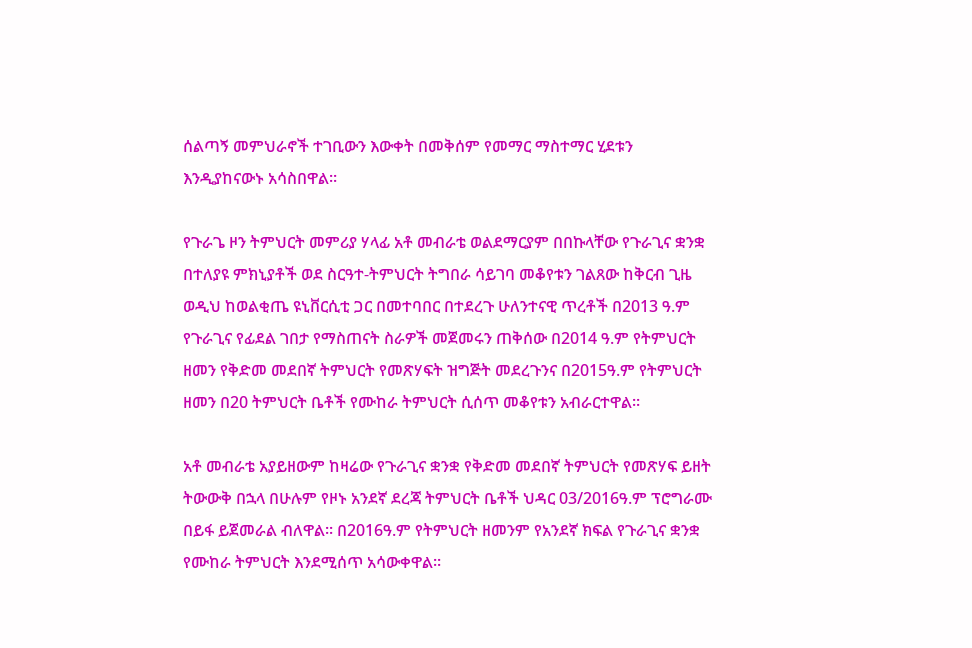ሰልጣኝ መምህራኖች ተገቢውን እውቀት በመቅሰም የመማር ማስተማር ሂደቱን እንዲያከናውኑ አሳስበዋል፡፡

የጉራጌ ዞን ትምህርት መምሪያ ሃላፊ አቶ መብራቴ ወልደማርያም በበኩላቸው የጉራጊና ቋንቋ በተለያዩ ምክኒያቶች ወደ ስርዓተ-ትምህርት ትግበራ ሳይገባ መቆየቱን ገልጸው ከቅርብ ጊዜ ወዲህ ከወልቂጤ ዩኒቨርሲቲ ጋር በመተባበር በተደረጉ ሁለንተናዊ ጥረቶች በ2013 ዓ.ም የጉራጊና የፊደል ገበታ የማስጠናት ስራዎች መጀመሩን ጠቅሰው በ2014 ዓ.ም የትምህርት ዘመን የቅድመ መደበኛ ትምህርት የመጽሃፍት ዝግጅት መደረጉንና በ2015ዓ.ም የትምህርት ዘመን በ20 ትምህርት ቤቶች የሙከራ ትምህርት ሲሰጥ መቆየቱን አብራርተዋል፡፡

አቶ መብራቴ አያይዘውም ከዛሬው የጉራጊና ቋንቋ የቅድመ መደበኛ ትምህርት የመጽሃፍ ይዘት ትውውቅ በኋላ በሁሉም የዞኑ አንደኛ ደረጃ ትምህርት ቤቶች ህዳር 03/2016ዓ.ም ፕሮግራሙ በይፋ ይጀመራል ብለዋል፡፡ በ2016ዓ.ም የትምህርት ዘመንም የአንደኛ ክፍል የጉራጊና ቋንቋ የሙከራ ትምህርት እንደሚሰጥ አሳውቀዋል፡፡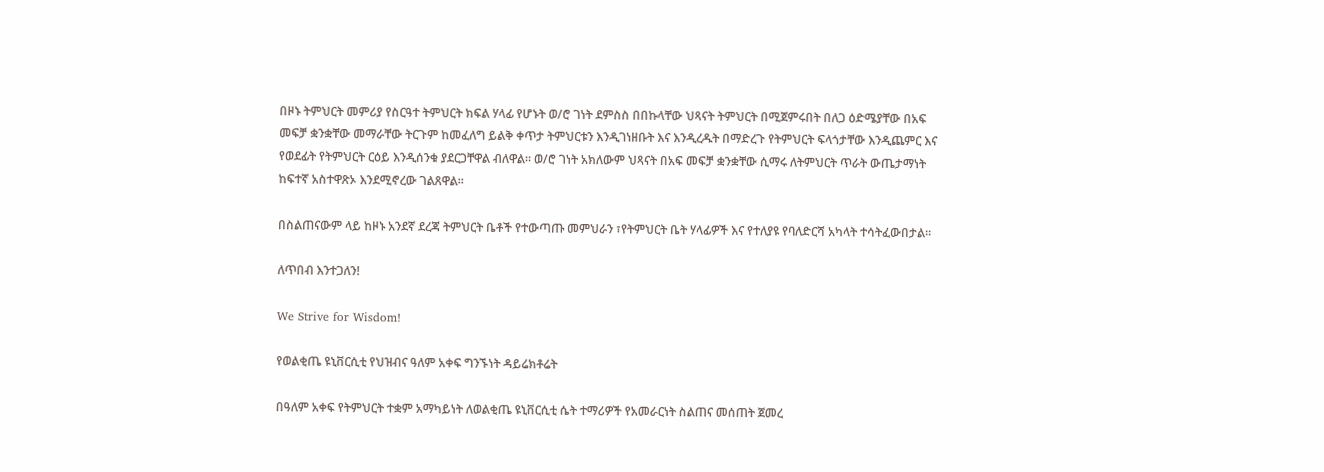በዞኑ ትምህርት መምሪያ የስርዓተ ትምህርት ክፍል ሃላፊ የሆኑት ወ/ሮ ገነት ደምስስ በበኩላቸው ህጻናት ትምህርት በሚጀምሩበት በለጋ ዕድሜያቸው በአፍ መፍቻ ቋንቋቸው መማራቸው ትርጉም ከመፈለግ ይልቅ ቀጥታ ትምህርቱን እንዲገነዘቡት እና እንዲረዱት በማድረጉ የትምህርት ፍላጎታቸው እንዲጨምር እና የወደፊት የትምህርት ርዕይ እንዲሰንቁ ያደርጋቸዋል ብለዋል፡፡ ወ/ሮ ገነት አክለውም ህጻናት በአፍ መፍቻ ቋንቋቸው ሲማሩ ለትምህርት ጥራት ውጤታማነት ከፍተኛ አስተዋጽኦ እንደሚኖረው ገልጸዋል፡፡

በስልጠናውም ላይ ከዞኑ አንደኛ ደረጃ ትምህርት ቤቶች የተውጣጡ መምህራን ፣የትምህርት ቤት ሃላፊዎች እና የተለያዩ የባለድርሻ አካላት ተሳትፈውበታል፡፡

ለጥበብ እንተጋለን!

We Strive for Wisdom!

የወልቂጤ ዩኒቨርሲቲ የህዝብና ዓለም አቀፍ ግንኙነት ዳይሬክቶሬት

በዓለም አቀፍ የትምህርት ተቋም አማካይነት ለወልቂጤ ዩኒቨርሲቲ ሴት ተማሪዎች የአመራርነት ስልጠና መሰጠት ጀመረ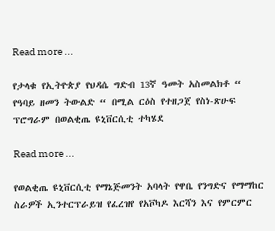Read more ...

የታላቁ የኢትዮጵያ የህዳሴ ግድብ 13ኛ ዓመት አስመልክቶ “ የዓባይ ዘመን ትውልድ “ በሚል ርዕስ የተዘጋጀ የስነ-ጽሁፍ ፕሮግራም በወልቂጤ ዩኒቨርሲቲ ተካሄደ

Read more ...

የወልቂጤ ዩኒቨርሲቲ የማኔጅመንት አባላት የዋቤ የንግድና የማማከር ስራዎች ኢንተርፕራይዝ የፈረዝየ የአቮካዶ እርሻን እና የምርምር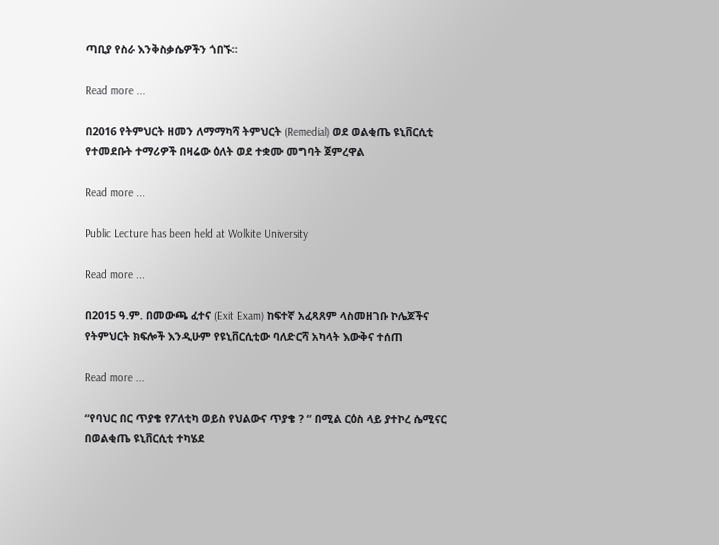ጣቢያ የስራ እንቅስቃሴዎችን ጎበኙ።

Read more ...

በ2016 የትምህርት ዘመን ለማማካሻ ትምህርት (Remedial) ወደ ወልቂጤ ዩኒቨርሲቲ የተመደቡት ተማሪዎች በዛሬው ዕለት ወደ ተቋሙ መግባት ጀምረዋል

Read more ...

Public Lecture has been held at Wolkite University

Read more ...

በ2015 ዓ.ም. በመውጫ ፈተና (Exit Exam) ከፍተኛ አፈጻጸም ላስመዘገቡ ኮሌጆችና የትምህርት ክፍሎች እንዲሁም የዩኒቨርሲቲው ባለድርሻ አካላት እውቅና ተሰጠ

Read more ...

“የባህር በር ጥያቄ የፖለቲካ ወይስ የህልውና ጥያቄ ? “ በሚል ርዕስ ላይ ያተኮረ ሴሚናር በወልቂጤ ዩኒቨርሲቲ ተካሄደ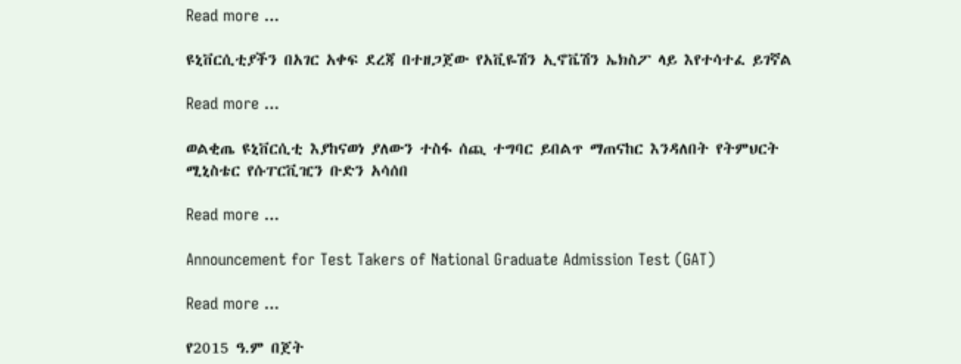Read more ...

ዩኒቨርሲቲያችን በአገር አቀፍ ደረጃ በተዘጋጀው የአቪዬሽን ኢኖቬሽን ኤክስፖ ላይ እየተሳተፈ ይገኛል

Read more ...

ወልቂጤ ዩኒቨርሲቲ እያከናወነ ያለውን ተስፋ ሰጪ ተግባር ይበልጥ ማጠናከር እንዳለበት የትምህርት ሚኒስቴር የሱፐርቪዢን ቡድን አሳሰበ

Read more ...

Announcement for Test Takers of National Graduate Admission Test (GAT)

Read more ...

የ2015 ዓ.ም በጀት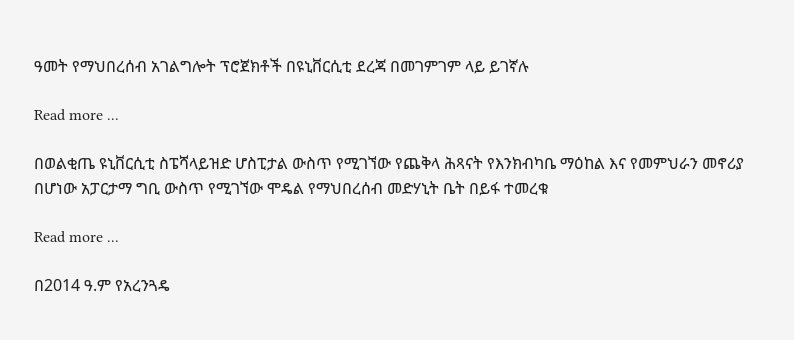ዓመት የማህበረሰብ አገልግሎት ፕሮጀክቶች በዩኒቨርሲቲ ደረጃ በመገምገም ላይ ይገኛሉ

Read more ...

በወልቂጤ ዩኒቨርሲቲ ስፔሻላይዝድ ሆስፒታል ውስጥ የሚገኘው የጨቅላ ሕጻናት የእንክብካቤ ማዕከል እና የመምህራን መኖሪያ በሆነው አፓርታማ ግቢ ውስጥ የሚገኘው ሞዴል የማህበረሰብ መድሃኒት ቤት በይፋ ተመረቁ

Read more ...

በ2014 ዓ.ም የአረንጓዴ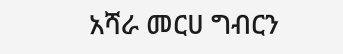አሻራ መርሀ ግብርን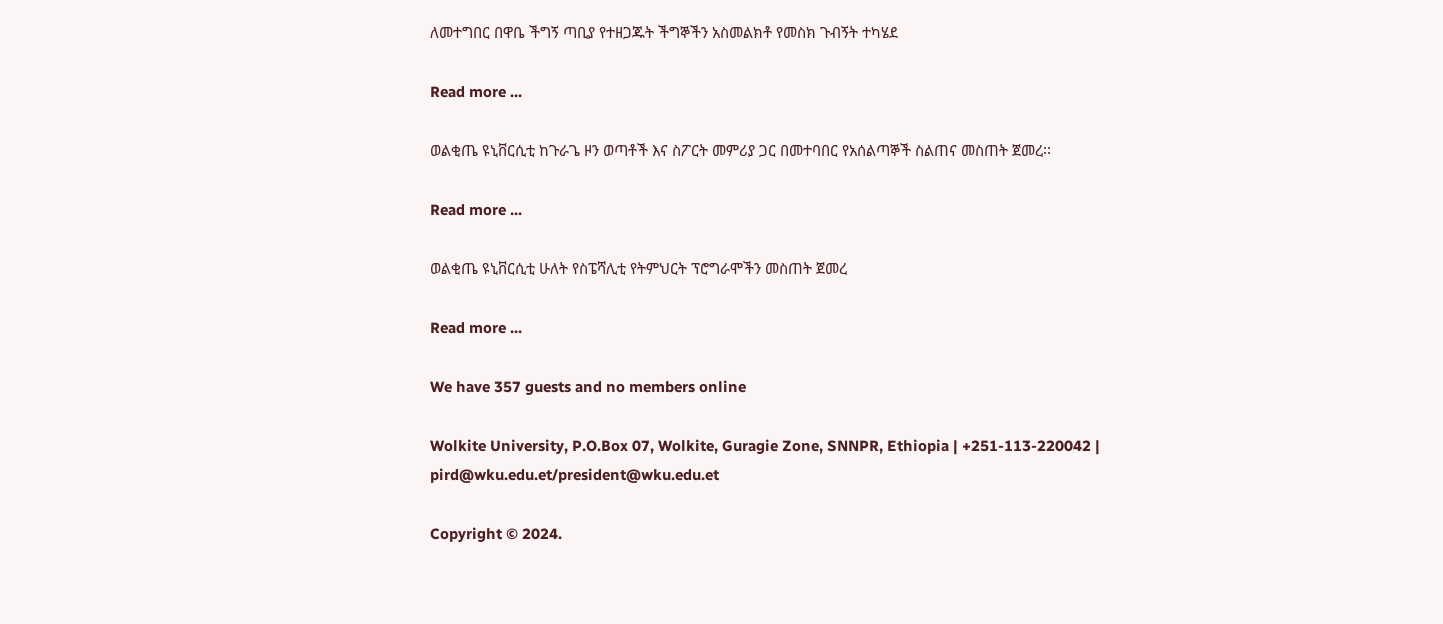ለመተግበር በዋቤ ችግኝ ጣቢያ የተዘጋጁት ችግኞችን አስመልክቶ የመስክ ጉብኝት ተካሄደ

Read more ...

ወልቂጤ ዩኒቨርሲቲ ከጉራጌ ዞን ወጣቶች እና ስፖርት መምሪያ ጋር በመተባበር የአሰልጣኞች ስልጠና መስጠት ጀመረ፡፡

Read more ...

ወልቂጤ ዩኒቨርሲቲ ሁለት የስፔሻሊቲ የትምህርት ፕሮግራሞችን መስጠት ጀመረ

Read more ...

We have 357 guests and no members online

Wolkite University, P.O.Box 07, Wolkite, Guragie Zone, SNNPR, Ethiopia | +251-113-220042 | pird@wku.edu.et/president@wku.edu.et

Copyright © 2024.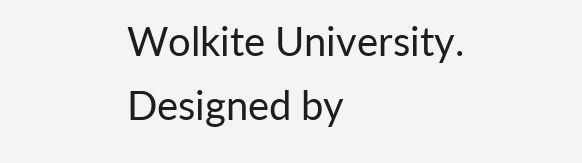Wolkite University. Designed by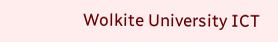Wolkite University ICT